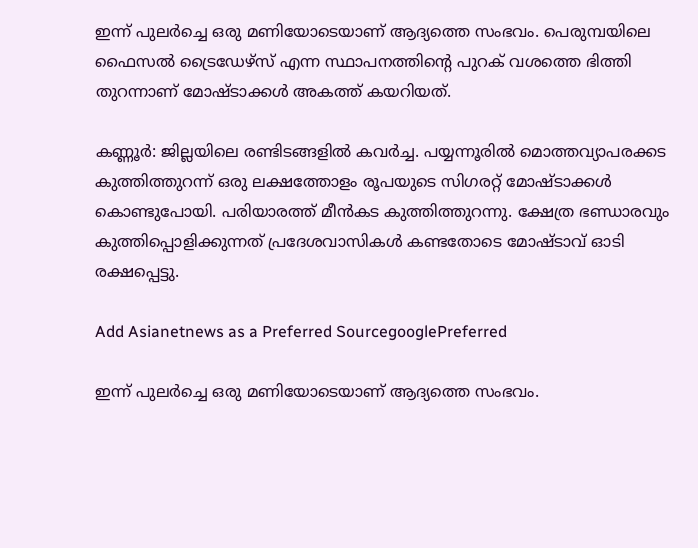ഇന്ന് പുലർച്ചെ ഒരു മണിയോടെയാണ് ആദ്യത്തെ സംഭവം. പെരുമ്പയിലെ ഫൈസൽ ട്രൈഡേഴ്സ് എന്ന സ്ഥാപനത്തിന്‍റെ പുറക് വശത്തെ ഭിത്തി തുറന്നാണ് മോഷ്ടാക്കൾ അകത്ത് കയറിയത്.

കണ്ണൂർ: ജില്ലയിലെ രണ്ടിടങ്ങളിൽ കവർച്ച. പയ്യന്നൂരിൽ മൊത്തവ്യാപരക്കട കുത്തിത്തുറന്ന് ഒരു ലക്ഷത്തോളം രൂപയുടെ സിഗരറ്റ് മോഷ്ടാക്കൾ കൊണ്ടുപോയി. പരിയാരത്ത് മീൻകട കുത്തിത്തുറന്നു. ക്ഷേത്ര ഭണ്ഡാരവും കുത്തിപ്പൊളിക്കുന്നത് പ്രദേശവാസികൾ കണ്ടതോടെ മോഷ്ടാവ് ഓടി രക്ഷപ്പെട്ടു.

Add Asianetnews as a Preferred SourcegooglePreferred

ഇന്ന് പുലർച്ചെ ഒരു മണിയോടെയാണ് ആദ്യത്തെ സംഭവം.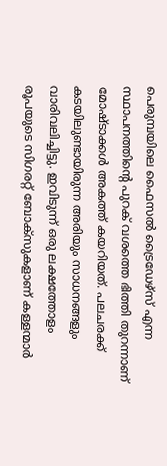പെരുമ്പയിലെ ഫൈസൽ ട്രൈഡേഴ്സ് എന്ന സ്ഥാപനത്തിന്‍റെ പുറക് വശത്തെ ഭിത്തി തുറന്നാണ് മോഷ്ടാക്കൾ അകത്ത് കയറിയത്. പലചരക്ക് കടയിലുണ്ടായിരുന്ന അരിയും സാധനങ്ങളും വാരിവലിച്ചിട്ടു. ഇവിടുന്ന് ഒരു ലക്ഷത്തോളം രൂപയുടെ സിഗരറ്റ് ബോക്സുകളാണ് കള്ളന്മാർ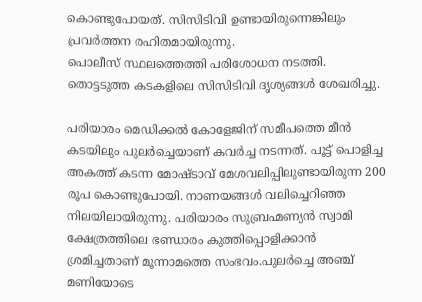കൊണ്ടുപോയത്. സിസിടിവി ഉണ്ടായിരുന്നെങ്കിലും പ്രവർത്തന രഹിതമായിരുന്നു.
പൊലീസ് സ്ഥലത്തെത്തി പരിശോധന നടത്തി. തൊട്ടടുത്ത കടകളിലെ സിസിടിവി ദൃശ്യങ്ങൾ ശേഖരിച്ചു.

പരിയാരം മെഡിക്കൽ കോളേജിന് സമീപത്തെ മീൻ കടയിലും പുല‍ർച്ചെയാണ് കവർച്ച നടന്നത്. പൂട്ട് പൊളിച്ച അകത്ത് കടന്ന മോഷ്ടാവ് മേശവലിപ്പിലുണ്ടായിരുന്ന 200 രൂപ കൊണ്ടുപോയി. നാണയങ്ങൾ വലിച്ചെറിഞ്ഞ നിലയിലായിരുന്നു. പരിയാരം സുബ്രഹ്മണ്യൻ സ്വാമി ക്ഷേത്രത്തിലെ ഭണ്ഡാരം കുത്തിപ്പൊളിക്കാൻ ശ്രമിച്ചതാണ് മൂന്നാമത്തെ സംഭവം.പുലർച്ചെ അഞ്ച് മണിയോടെ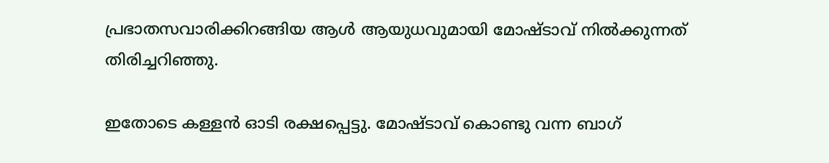പ്രഭാതസവാരിക്കിറങ്ങിയ ആൾ ആയുധവുമായി മോഷ്ടാവ് നിൽക്കുന്നത് തിരിച്ചറിഞ്ഞു.

ഇതോടെ കള്ളൻ ഓടി രക്ഷപ്പെട്ടു. മോഷ്ടാവ് കൊണ്ടു വന്ന ബാഗ്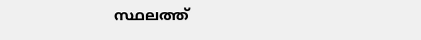സ്ഥലത്ത്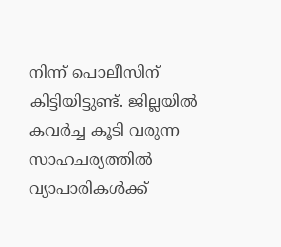നിന്ന് പൊലീസിന് കിട്ടിയിട്ടുണ്ട്. ജില്ലയിൽ കവർച്ച കൂടി വരുന്ന സാഹചര്യത്തിൽ വ്യാപാരികൾക്ക്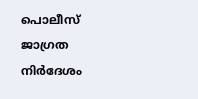പൊലീസ് ജാഗ്രത നിർദേശം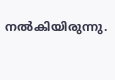നൽകിയിരുന്നു.